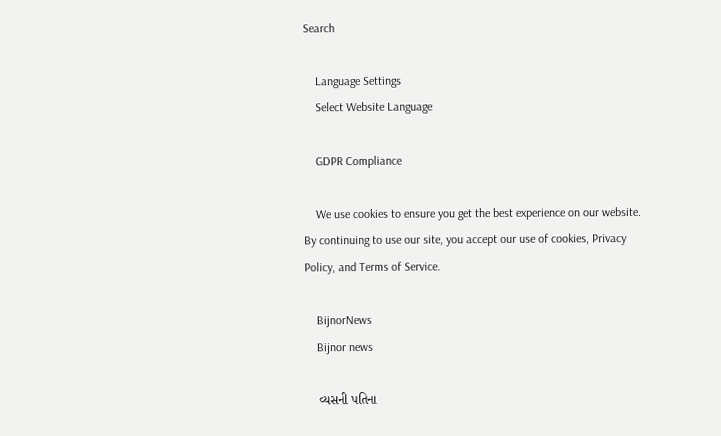Search

    Language Settings
    Select Website Language

    GDPR Compliance

    We use cookies to ensure you get the best experience on our website. By continuing to use our site, you accept our use of cookies, Privacy Policy, and Terms of Service.

    BijnorNews
    Bijnor news

    વ્યસની પતિના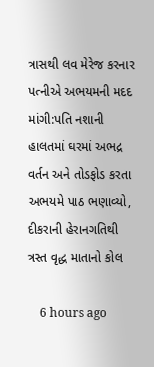ત્રાસથી લવ મેરેજ કરનાર પત્નીએ અભયમની મદદ માંગી:પતિ નશાની હાલતમાં ઘરમાં અભદ્ર વર્તન અને તોડફોડ કરતા અભયમે પાઠ ભણાવ્યો, દીકરાની હેરાનગતિથી ત્રસ્ત વૃદ્ધ માતાનો કોલ

    6 hours ago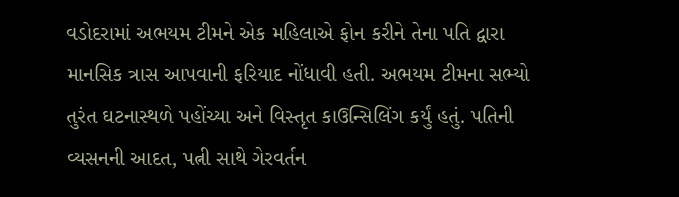વડોદરામાં અભયમ ટીમને એક મહિલાએ ફોન કરીને તેના પતિ દ્વારા માનસિક ત્રાસ આપવાની ફરિયાદ નોંધાવી હતી. અભયમ ટીમના સભ્યો તુરંત ઘટનાસ્થળે પહોંચ્યા અને વિસ્તૃત કાઉન્સિલિંગ કર્યું હતું. પતિની વ્યસનની આદત, પત્ની સાથે ગેરવર્તન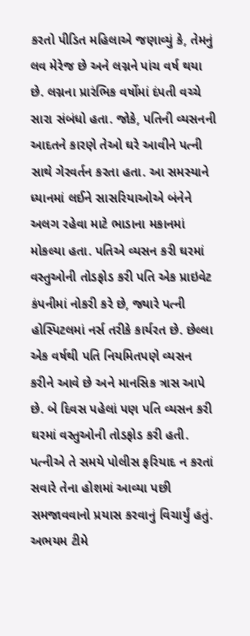કરતો પીડિત મહિલાએ જણાવ્યું કે, તેમનું લવ મેરેજ છે અને લગ્નને પાંચ વર્ષ થયા છે. લગ્નના પ્રારંભિક વર્ષોમાં દંપતી વચ્ચે સારા સંબંધો હતા. જોકે, પતિની વ્યસનની આદતને કારણે તેઓ ઘરે આવીને પત્ની સાથે ગેરવર્તન કરતા હતા. આ સમસ્યાને ધ્યાનમાં લઈને સાસરિયાઓએ બંનેને અલગ રહેવા માટે ભાડાના મકાનમાં મોકલ્યા હતા. પતિએ વ્યસન કરી ઘરમાં વસ્તુઓની તોડફોડ કરી પતિ એક પ્રાઇવેટ કંપનીમાં નોકરી કરે છે, જ્યારે પત્ની હોસ્પિટલમાં નર્સ તરીકે કાર્યરત છે. છેલ્લા એક વર્ષથી પતિ નિયમિતપણે વ્યસન કરીને આવે છે અને માનસિક ત્રાસ આપે છે. બે દિવસ પહેલાં પણ પતિ વ્યસન કરી ઘરમાં વસ્તુઓની તોડફોડ કરી હતી. પત્નીએ તે સમયે પોલીસ ફરિયાદ ન કરતાં સવારે તેના હોશમાં આવ્યા પછી સમજાવવાનો પ્રયાસ કરવાનું વિચાર્યું હતું. અભયમ ટીમે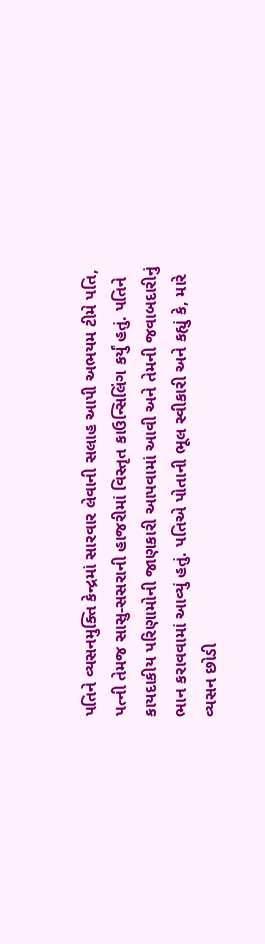પતિને વ્યસનમુક્તિ કેન્દ્રમાં સારવાર લેવાની સલાહ આપી અભયમ ટીમે પતિ, પત્ની તેમજ સાસુ-સસરાની હાજરીમાં વિસ્તૃત કાઉન્સિલિંગ કર્યું હતું. પતિને કાયદાકીય પરિણામોની જાણકારી આપવામાં આવી અને તેમની જવાબદારીનું ભાન કરાવવામાં આવ્યું હતું. પતિએ પોતાની ભૂલ સ્વીકારી અને કહ્યું કે, મારે વ્યસન છોડી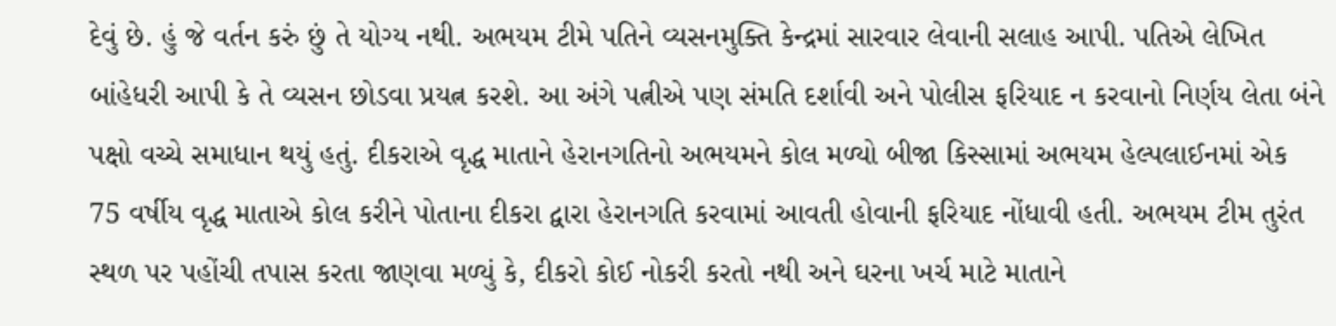દેવું છે. હું જે વર્તન કરું છું તે યોગ્ય નથી. અભયમ ટીમે પતિને વ્યસનમુક્તિ કેન્દ્રમાં સારવાર લેવાની સલાહ આપી. પતિએ લેખિત બાંહેધરી આપી કે તે વ્યસન છોડવા પ્રયત્ન કરશે. આ અંગે પત્નીએ પણ સંમતિ દર્શાવી અને પોલીસ ફરિયાદ ન કરવાનો નિર્ણય લેતા બંને પક્ષો વચ્ચે સમાધાન થયું હતું. દીકરાએ વૃદ્ધ માતાને હેરાનગતિનો અભયમને કોલ મળ્યો બીજા કિસ્સામાં અભયમ હેલ્પલાઈનમાં એક 75 વર્ષીય વૃદ્ધ માતાએ કોલ કરીને પોતાના દીકરા દ્વારા હેરાનગતિ કરવામાં આવતી હોવાની ફરિયાદ નોંધાવી હતી. અભયમ ટીમ તુરંત સ્થળ પર પહોંચી તપાસ કરતા જાણવા મળ્યું કે, દીકરો કોઈ નોકરી કરતો નથી અને ઘરના ખર્ચ માટે માતાને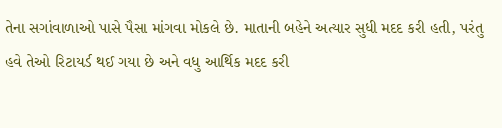તેના સગાંવાળાઓ પાસે પૈસા માંગવા મોકલે છે. માતાની બહેને અત્યાર સુધી મદદ કરી હતી, પરંતુ હવે તેઓ રિટાયર્ડ થઈ ગયા છે અને વધુ આર્થિક મદદ કરી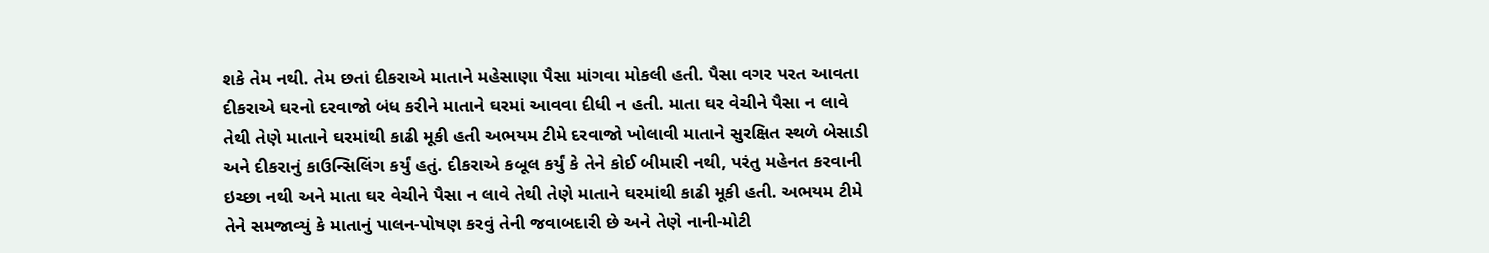શકે તેમ નથી. તેમ છતાં દીકરાએ માતાને મહેસાણા પૈસા માંગવા મોકલી હતી. પૈસા વગર પરત આવતા દીકરાએ ઘરનો દરવાજો બંધ કરીને માતાને ઘરમાં આવવા દીધી ન હતી. માતા ઘર વેચીને પૈસા ન લાવે તેથી તેણે માતાને ઘરમાંથી કાઢી મૂકી હતી અભયમ ટીમે દરવાજો ખોલાવી માતાને સુરક્ષિત સ્થળે બેસાડી અને દીકરાનું કાઉન્સિલિંગ કર્યું હતું. દીકરાએ કબૂલ કર્યું કે તેને કોઈ બીમારી નથી, પરંતુ મહેનત કરવાની ઇચ્છા નથી અને માતા ઘર વેચીને પૈસા ન લાવે તેથી તેણે માતાને ઘરમાંથી કાઢી મૂકી હતી. અભયમ ટીમે તેને સમજાવ્યું કે માતાનું પાલન-પોષણ કરવું તેની જવાબદારી છે અને તેણે નાની-મોટી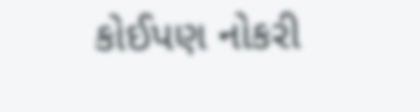કોઈપણ નોકરી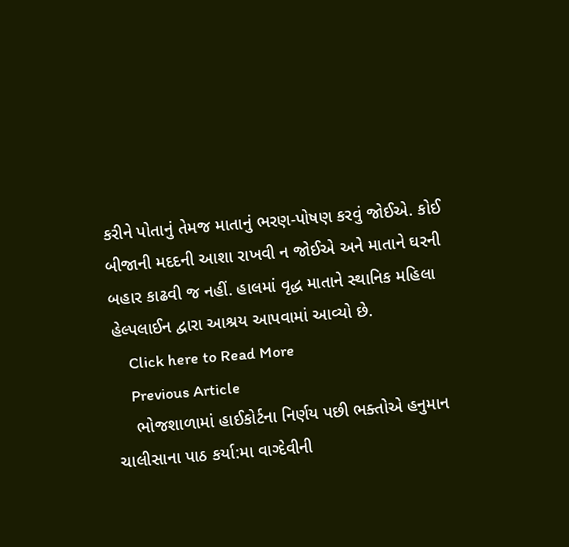કરીને પોતાનું તેમજ માતાનું ભરણ-પોષણ કરવું જોઈએ. કોઈ બીજાની મદદની આશા રાખવી ન જોઈએ અને માતાને ઘરની બહાર કાઢવી જ નહીં. હાલમાં વૃદ્ધ માતાને સ્થાનિક મહિલા હેલ્પલાઈન દ્વારા આશ્રય આપવામાં આવ્યો છે.
    Click here to Read More
    Previous Article
    ભોજશાળામાં હાઈકોર્ટના નિર્ણય પછી ભક્તોએ હનુમાન ચાલીસાના પાઠ કર્યા:મા વાગ્દેવીની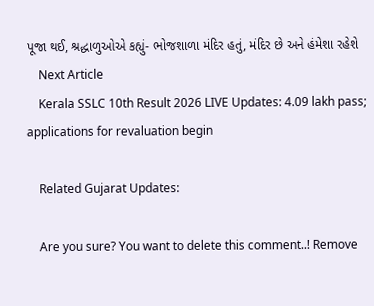પૂજા થઈ, શ્રદ્ધાળુઓએ કહ્યું- ભોજશાળા મંદિર હતું, મંદિર છે અને હંમેશા રહેશે
    Next Article
    Kerala SSLC 10th Result 2026 LIVE Updates: 4.09 lakh pass; applications for revaluation begin

    Related Gujarat Updates:

    Are you sure? You want to delete this comment..! Remove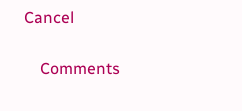Cancel

    Comments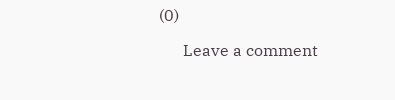(0)

      Leave a comment